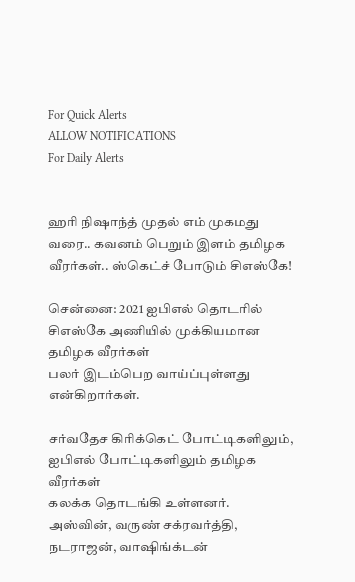For Quick Alerts
ALLOW NOTIFICATIONS
For Daily Alerts


ஹரி நிஷாந்த் முதல் எம் முகமது வரை.. கவனம் பெறும் இளம் தமிழக வீரர்கள்.. ஸ்கெட்ச் போடும் சிஎஸ்கே!

சென்னை: 2021 ஐபிஎல் தொடரில் சிஎஸ்கே அணியில் முக்கியமான தமிழக வீரர்கள்
பலர் இடம்பெற வாய்ப்புள்ளது என்கிறார்கள்.

சர்வதேச கிரிக்கெட் போட்டிகளிலும், ஐபிஎல் போட்டிகளிலும் தமிழக வீரர்கள்
கலக்க தொடங்கி உள்ளனர். அஸ்வின், வருண் சக்ரவர்த்தி, நடராஜன், வாஷிங்க்டன்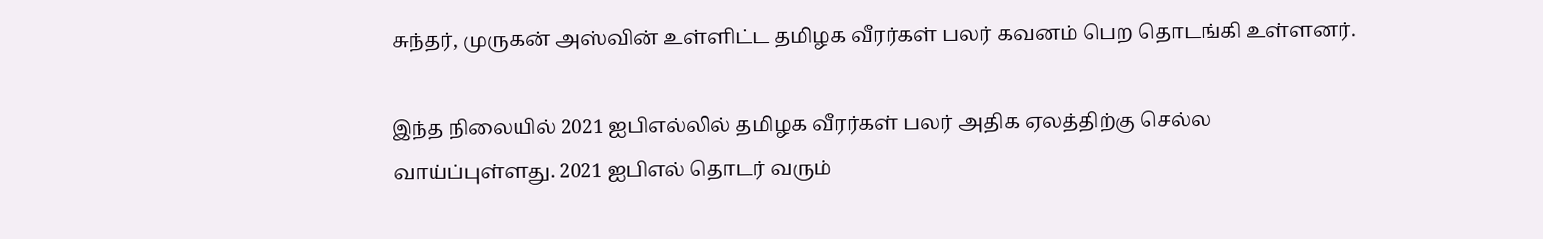சுந்தர், முருகன் அஸ்வின் உள்ளிட்ட தமிழக வீரர்கள் பலர் கவனம் பெற தொடங்கி உள்ளனர்.

இந்த நிலையில் 2021 ஐபிஎல்லில் தமிழக வீரர்கள் பலர் அதிக ஏலத்திற்கு செல்ல
வாய்ப்புள்ளது. 2021 ஐபிஎல் தொடர் வரும்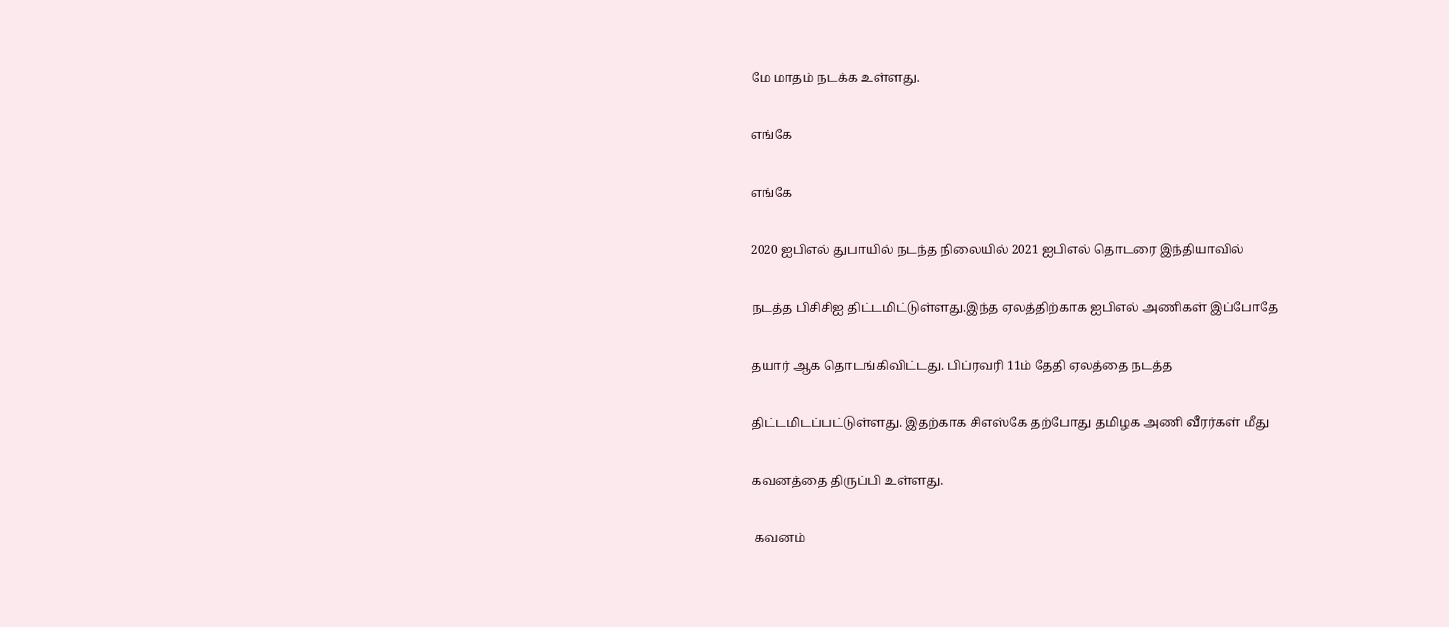மே மாதம் நடக்க உள்ளது.

எங்கே

எங்கே

2020 ஐபிஎல் துபாயில் நடந்த நிலையில் 2021 ஐபிஎல் தொடரை இந்தியாவில்

நடத்த பிசிசிஐ திட்டமிட்டுள்ளது.இந்த ஏலத்திற்காக ஐபிஎல் அணிகள் இப்போதே

தயார் ஆக தொடங்கிவிட்டது. பிப்ரவரி 11ம் தேதி ஏலத்தை நடத்த

திட்டமிடப்பட்டுள்ளது. இதற்காக சிஎஸ்கே தற்போது தமிழக அணி வீரர்கள் மீது

கவனத்தை திருப்பி உள்ளது.

 கவனம்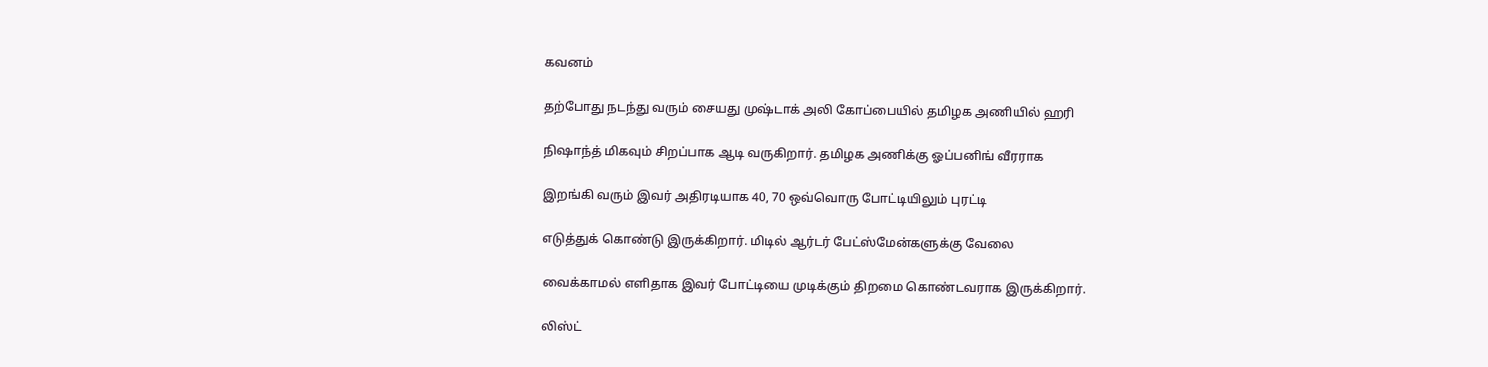கவனம்

தற்போது நடந்து வரும் சையது முஷ்டாக் அலி கோப்பையில் தமிழக அணியில் ஹரி

நிஷாந்த் மிகவும் சிறப்பாக ஆடி வருகிறார். தமிழக அணிக்கு ஓப்பனிங் வீரராக

இறங்கி வரும் இவர் அதிரடியாக 40, 70 ஒவ்வொரு போட்டியிலும் புரட்டி

எடுத்துக் கொண்டு இருக்கிறார். மிடில் ஆர்டர் பேட்ஸ்மேன்களுக்கு வேலை

வைக்காமல் எளிதாக இவர் போட்டியை முடிக்கும் திறமை கொண்டவராக இருக்கிறார்.

லிஸ்ட்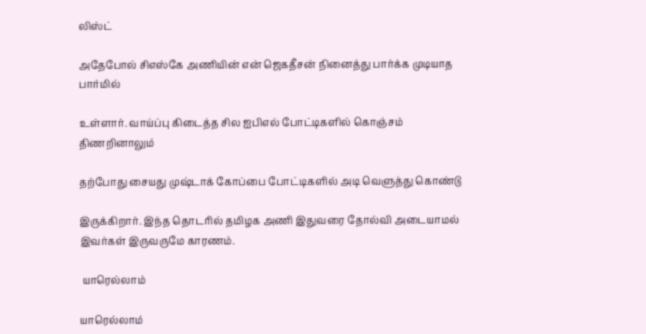லிஸ்ட்

அதேபோல் சிஎஸ்கே அணியின் என் ஜெகதீசன் நினைத்து பார்க்க முடியாத பார்மில்

உள்ளார். வாய்ப்பு கிடைத்த சில ஐபிஎல் போட்டிகளில் கொஞ்சம் திணறினாலும்

தற்போது சையது முஷ்டாக் கோப்பை போட்டிகளில் அடி வெளுத்து கொண்டு

இருக்கிறார். இந்த தொடரில் தமிழக அணி இதுவரை தோல்வி அடையாமல் இவர்கள் இருவருமே காரணம்.

 யாரெல்லாம்

யாரெல்லாம்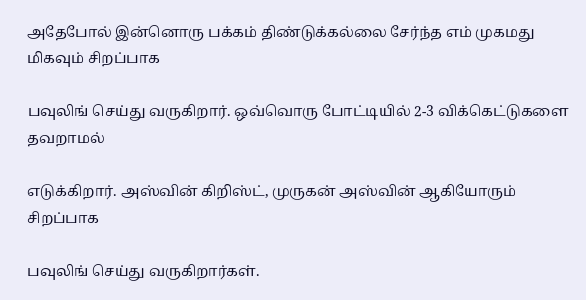அதேபோல் இன்னொரு பக்கம் திண்டுக்கல்லை சேர்ந்த எம் முகமது மிகவும் சிறப்பாக

பவுலிங் செய்து வருகிறார். ஒவ்வொரு போட்டியில் 2-3 விக்கெட்டுகளை தவறாமல்

எடுக்கிறார். அஸ்வின் கிறிஸ்ட், முருகன் அஸ்வின் ஆகியோரும் சிறப்பாக

பவுலிங் செய்து வருகிறார்கள்.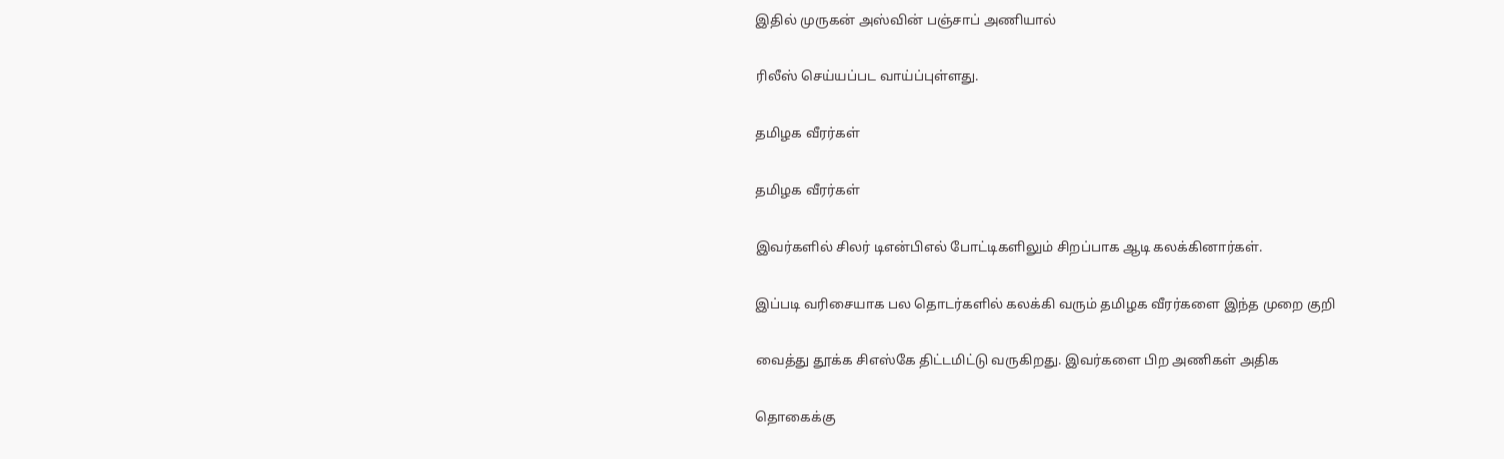இதில் முருகன் அஸ்வின் பஞ்சாப் அணியால்

ரிலீஸ் செய்யப்பட வாய்ப்புள்ளது.

தமிழக வீரர்கள்

தமிழக வீரர்கள்

இவர்களில் சிலர் டிஎன்பிஎல் போட்டிகளிலும் சிறப்பாக ஆடி கலக்கினார்கள்.

இப்படி வரிசையாக பல தொடர்களில் கலக்கி வரும் தமிழக வீரர்களை இந்த முறை குறி

வைத்து தூக்க சிஎஸ்கே திட்டமிட்டு வருகிறது. இவர்களை பிற அணிகள் அதிக

தொகைக்கு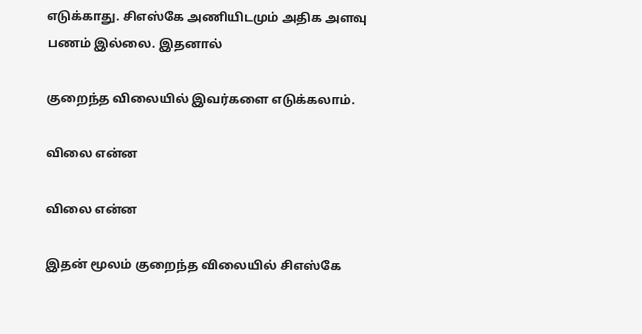எடுக்காது. சிஎஸ்கே அணியிடமும் அதிக அளவு பணம் இல்லை. இதனால்

குறைந்த விலையில் இவர்களை எடுக்கலாம்.

விலை என்ன

விலை என்ன

இதன் மூலம் குறைந்த விலையில் சிஎஸ்கே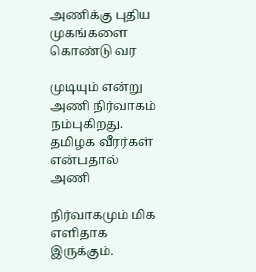அணிக்கு புதிய முகங்களை கொண்டு வர

முடியும் என்று அணி நிர்வாகம் நம்புகிறது. தமிழக வீரர்கள் என்பதால் அணி

நிர்வாகமும் மிக எளிதாக இருக்கும்.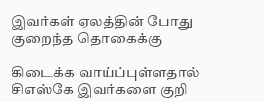இவர்கள் ஏலத்தின் போது குறைந்த தொகைக்கு

கிடைக்க வாய்ப்புள்ளதால் சிஎஸ்கே இவர்களை குறி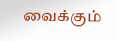வைக்கும்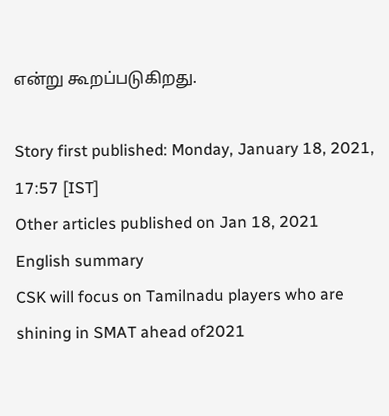என்று கூறப்படுகிறது.

Story first published: Monday, January 18, 2021, 17:57 [IST]
Other articles published on Jan 18, 2021
English summary
CSK will focus on Tamilnadu players who are shining in SMAT ahead of2021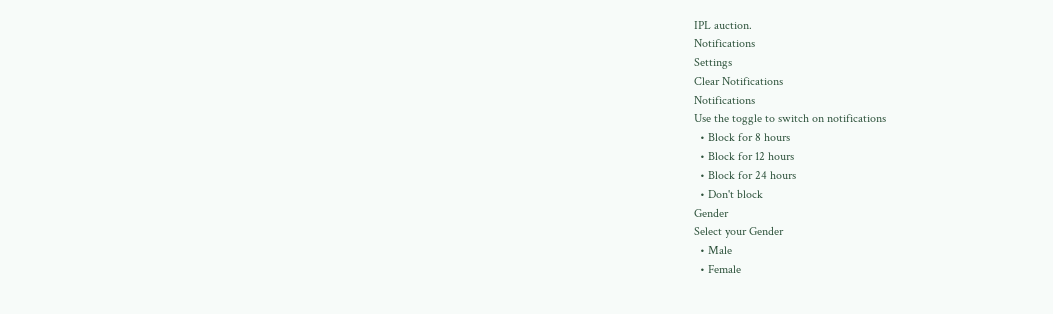IPL auction.
Notifications
Settings
Clear Notifications
Notifications
Use the toggle to switch on notifications
  • Block for 8 hours
  • Block for 12 hours
  • Block for 24 hours
  • Don't block
Gender
Select your Gender
  • Male
  • Female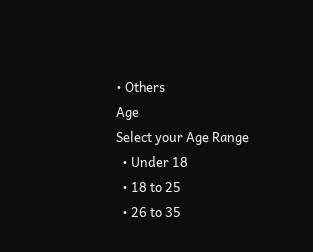• Others
Age
Select your Age Range
  • Under 18
  • 18 to 25
  • 26 to 35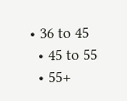• 36 to 45
  • 45 to 55
  • 55+